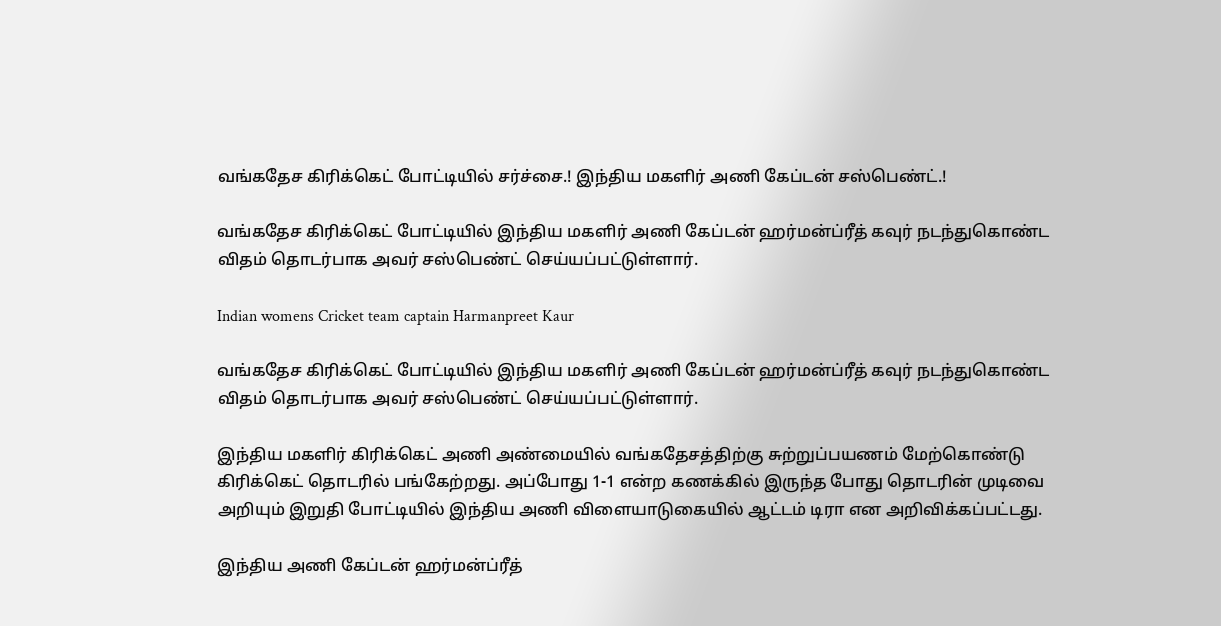வங்கதேச கிரிக்கெட் போட்டியில் சர்ச்சை.! இந்திய மகளிர் அணி கேப்டன் சஸ்பெண்ட்.!

வங்கதேச கிரிக்கெட் போட்டியில் இந்திய மகளிர் அணி கேப்டன் ஹர்மன்ப்ரீத் கவுர் நடந்துகொண்ட விதம் தொடர்பாக அவர் சஸ்பெண்ட் செய்யப்பட்டுள்ளார்.

Indian womens Cricket team captain Harmanpreet Kaur

வங்கதேச கிரிக்கெட் போட்டியில் இந்திய மகளிர் அணி கேப்டன் ஹர்மன்ப்ரீத் கவுர் நடந்துகொண்ட விதம் தொடர்பாக அவர் சஸ்பெண்ட் செய்யப்பட்டுள்ளார்.

இந்திய மகளிர் கிரிக்கெட் அணி அண்மையில் வங்கதேசத்திற்கு சுற்றுப்பயணம் மேற்கொண்டு கிரிக்கெட் தொடரில் பங்கேற்றது. அப்போது 1-1 என்ற கணக்கில் இருந்த போது தொடரின் முடிவை அறியும் இறுதி போட்டியில் இந்திய அணி விளையாடுகையில் ஆட்டம் டிரா என அறிவிக்கப்பட்டது.

இந்திய அணி கேப்டன் ஹர்மன்ப்ரீத்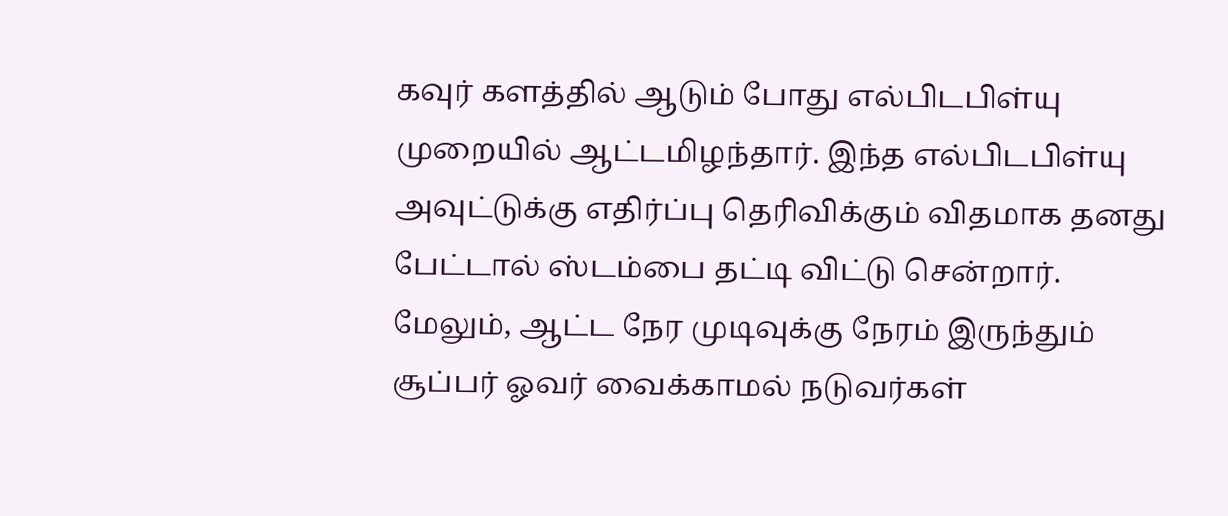கவுர் களத்தில் ஆடும் போது எல்பிடபிள்யு முறையில் ஆட்டமிழந்தார். இந்த எல்பிடபிள்யு அவுட்டுக்கு எதிர்ப்பு தெரிவிக்கும் விதமாக தனது பேட்டால் ஸ்டம்பை தட்டி விட்டு சென்றார். மேலும், ஆட்ட நேர முடிவுக்கு நேரம் இருந்தும் சூப்பர் ஓவர் வைக்காமல் நடுவர்கள்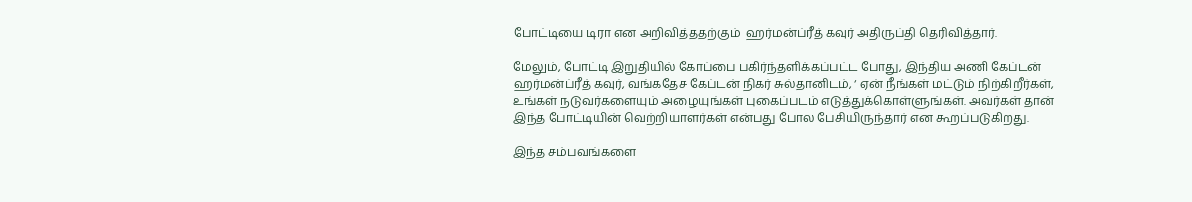போட்டியை டிரா என அறிவித்ததற்கும்  ஹர்மன்ப்ரீத் கவுர் அதிருப்தி தெரிவித்தார்.

மேலும், போட்டி இறுதியில் கோப்பை பகிர்ந்தளிக்கப்பட்ட போது, இந்திய அணி கேப்டன் ஹர்மன்ப்ரீத் கவுர், வங்கதேச கேப்டன் நிகர் சுல்தானிடம், ‘ ஏன் நீங்கள் மட்டும் நிற்கிறீர்கள், உங்கள் நடுவர்களையும் அழையுங்கள் புகைப்படம் எடுத்துக்கொள்ளுங்கள். அவர்கள் தான் இந்த போட்டியின் வெற்றியாளர்கள் என்பது போல பேசியிருந்தார் என கூறப்படுகிறது.

இந்த சம்பவங்களை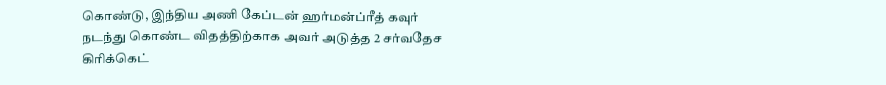கொண்டு, இந்திய அணி கேப்டன் ஹர்மன்ப்ரீத் கவுர் நடந்து கொண்ட விதத்திற்காக அவர் அடுத்த 2 சர்வதேச கிரிக்கெட்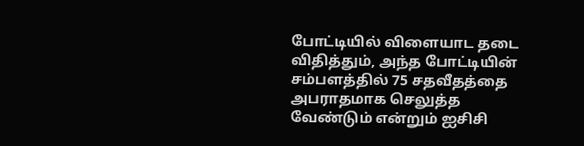போட்டியில் விளையாட தடை விதித்தும், அந்த போட்டியின் சம்பளத்தில் 75 சதவீதத்தை அபராதமாக செலுத்த வேண்டும் என்றும் ஐசிசி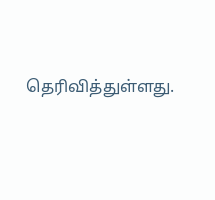தெரிவித்துள்ளது.